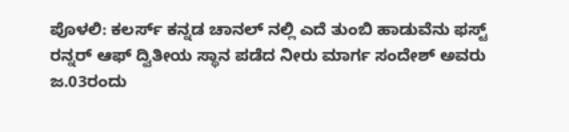ಪೊಳಲಿ: ಕಲರ್ಸ್ ಕನ್ನಡ ಚಾನಲ್ ನಲ್ಲಿ ಎದೆ ತುಂಬಿ ಹಾಡುವೆನು ಫಸ್ಟ್ ರನ್ನರ್ ಆಫ್ ದ್ವಿತೀಯ ಸ್ಥಾನ ಪಡೆದ ನೀರು ಮಾರ್ಗ ಸಂದೇಶ್ ಅವರು ಜ.03ರಂದು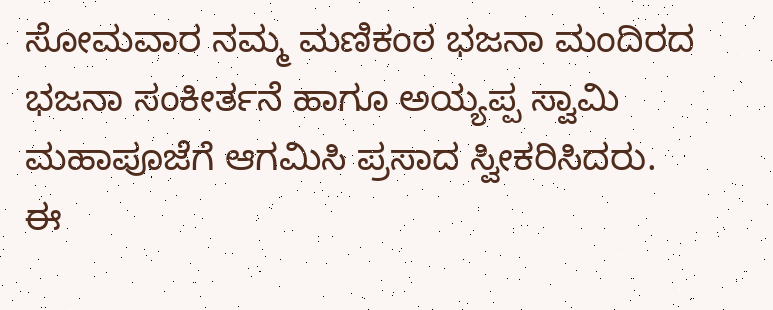ಸೋಮವಾರ ನಮ್ಮ ಮಣಿಕಂಠ ಭಜನಾ ಮಂದಿರದ ಭಜನಾ ಸಂಕೀರ್ತನೆ ಹಾಗೂ ಅಯ್ಯಪ್ಪ ಸ್ವಾಮಿ ಮಹಾಪೂಜೆಗೆ ಆಗಮಿಸಿ ಪ್ರಸಾದ ಸ್ವೀಕರಿಸಿದರು.
ಈ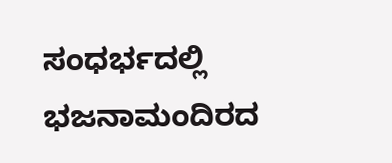ಸಂಧರ್ಭದಲ್ಲಿ ಭಜನಾಮಂದಿರದ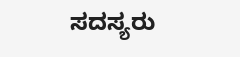ಸದಸ್ಯರು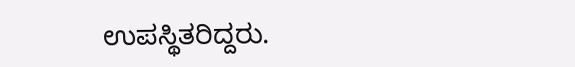ಉಪಸ್ಥಿತರಿದ್ದರು.